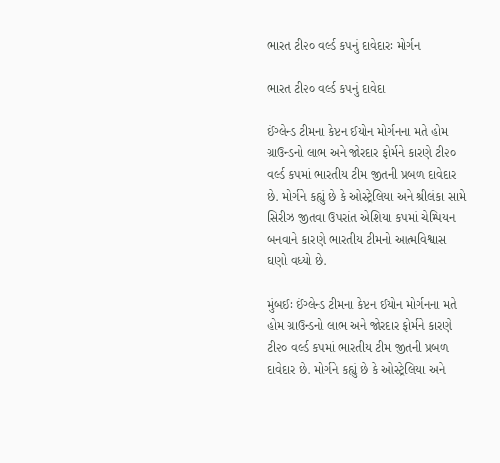ભારત ટી૨૦ વર્લ્ડ કપનું દાવેદારઃ મોર્ગન

ભારત ટી૨૦ વર્લ્ડ કપનું દાવેદા

ઈંગ્લેન્ડ ટીમના કેપ્ટન ઈયોન મોર્ગનના મતે હોમ ગ્રાઉન્ડનો લાભ અને જોરદાર ફોર્મને કારણે ટી૨૦ વર્લ્ડ કપમાં ભારતીય ટીમ જીતની પ્રબળ દાવેદાર છે. મોર્ગને કહ્યું છે કે ઓસ્ટ્રેલિયા અને શ્રીલંકા સામે સિરીઝ જીતવા ઉપરાંત એશિયા કપમાં ચેમ્પિયન બનવાને કારણે ભારતીય ટીમનો આત્મવિશ્વાસ ઘણો વધ્યો છે.

મુંબઈઃ ઈંગ્લેન્ડ ટીમના કેપ્ટન ઈયોન મોર્ગનના મતે હોમ ગ્રાઉન્ડનો લાભ અને જોરદાર ફોર્મને કારણે ટી૨૦ વર્લ્ડ કપમાં ભારતીય ટીમ જીતની પ્રબળ દાવેદાર છે. મોર્ગને કહ્યું છે કે ઓસ્ટ્રેલિયા અને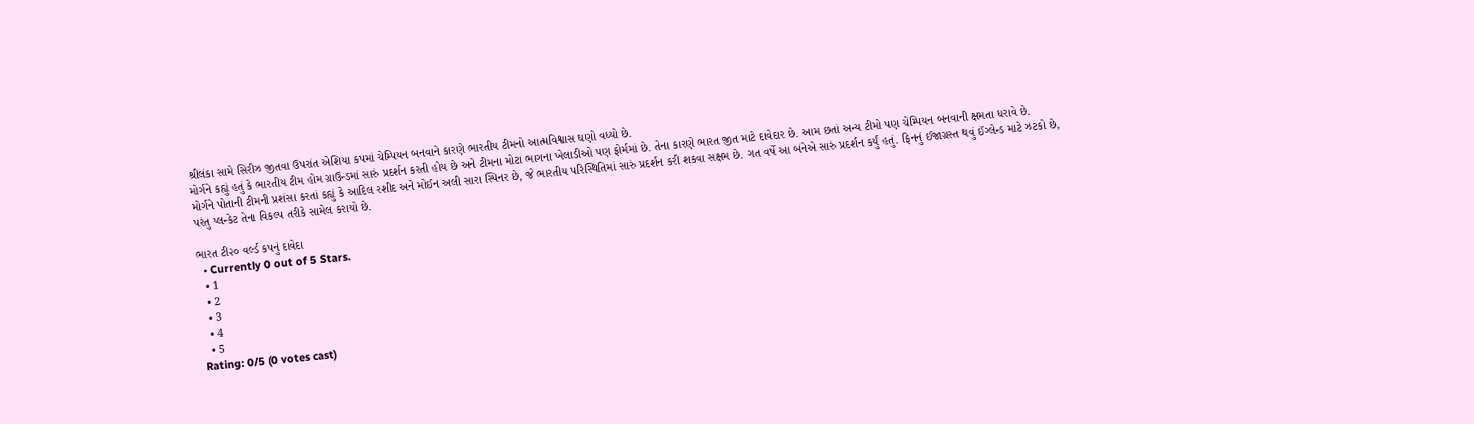શ્રીલંકા સામે સિરીઝ જીતવા ઉપરાંત એશિયા કપમાં ચેમ્પિયન બનવાને કારણે ભારતીય ટીમનો આત્મવિશ્વાસ ઘણો વધ્યો છે.
મોર્ગને કહ્યું હતું કે ભારતીય ટીમ હોમ ગ્રાઉન્ડમાં સારું પ્રદર્શન કરતી હોય છે અને ટીમના મોટા ભાગના ખેલાડીઓ પણ ફોર્મમાં છે. તેના કારણે ભારત જીત માટે દાવેદાર છે. આમ છતાં અન્ય ટીમો પણ ચેમ્પિયન બનવાની ક્ષમતા ધરાવે છે.
મોર્ગને પોતાની ટીમની પ્રશંસા કરતાં કહ્યું કે આદિલ રશીદ અને મોઈન અલી સારા સ્પિનર છે, જે ભારતીય પરિસ્થિતિમાં સારું પ્રદર્શન કરી શકવા સક્ષમ છે. ગત વર્ષે આ બંનેએ સારું પ્રદર્શન કર્યું હતું. ફિનનું ઈજાગ્રસ્ત થવું ઈંગ્લેન્ડ માટે ઝટકો છે, પરંતુ પ્લન્કેટ તેના વિકલ્પ તરીકે સામેલ કરાયો છે.

ભારત ટી૨૦ વર્લ્ડ કપનું દાવેદા
  • Currently 0 out of 5 Stars.
  • 1
  • 2
  • 3
  • 4
  • 5
Rating: 0/5 (0 votes cast)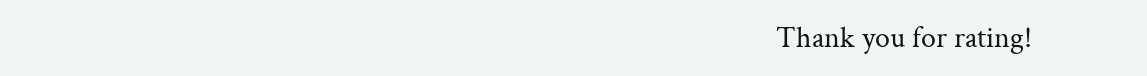Thank you for rating!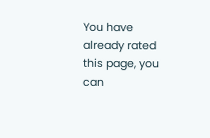You have already rated this page, you can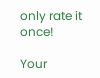only rate it once!

Your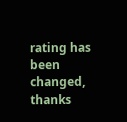rating has been changed, thanks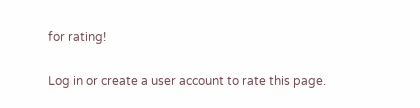for rating!

Log in or create a user account to rate this page.